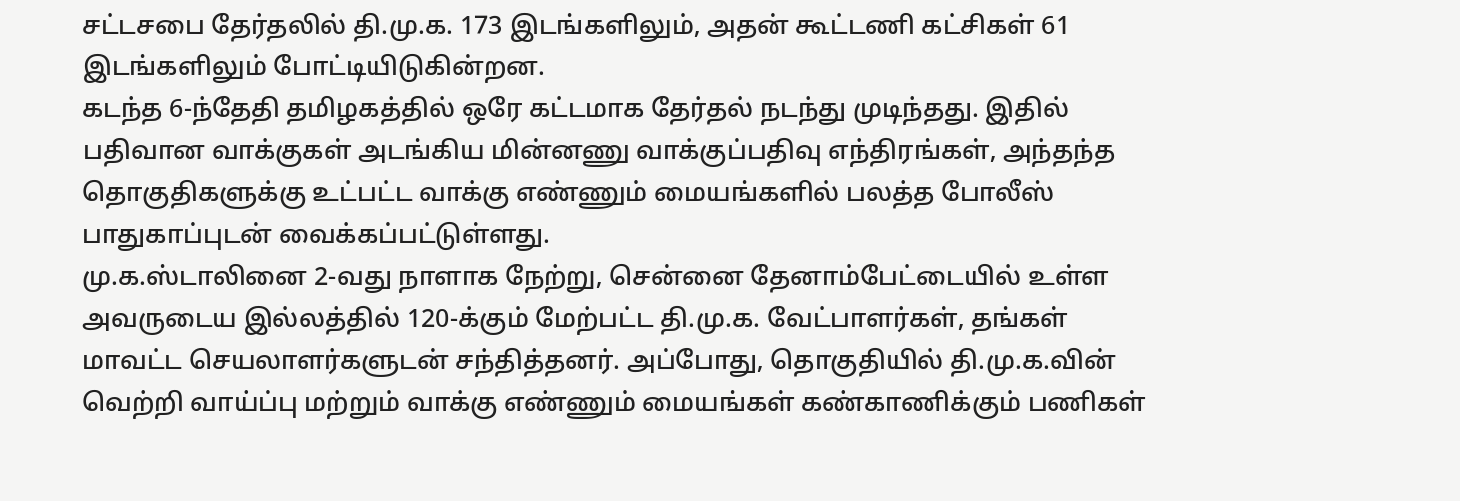சட்டசபை தேர்தலில் தி.மு.க. 173 இடங்களிலும், அதன் கூட்டணி கட்சிகள் 61 இடங்களிலும் போட்டியிடுகின்றன.
கடந்த 6-ந்தேதி தமிழகத்தில் ஒரே கட்டமாக தேர்தல் நடந்து முடிந்தது. இதில் பதிவான வாக்குகள் அடங்கிய மின்னணு வாக்குப்பதிவு எந்திரங்கள், அந்தந்த தொகுதிகளுக்கு உட்பட்ட வாக்கு எண்ணும் மையங்களில் பலத்த போலீஸ் பாதுகாப்புடன் வைக்கப்பட்டுள்ளது.
மு.க.ஸ்டாலினை 2-வது நாளாக நேற்று, சென்னை தேனாம்பேட்டையில் உள்ள அவருடைய இல்லத்தில் 120-க்கும் மேற்பட்ட தி.மு.க. வேட்பாளர்கள், தங்கள் மாவட்ட செயலாளர்களுடன் சந்தித்தனர். அப்போது, தொகுதியில் தி.மு.க.வின் வெற்றி வாய்ப்பு மற்றும் வாக்கு எண்ணும் மையங்கள் கண்காணிக்கும் பணிகள்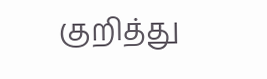குறித்து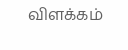விளக்கம்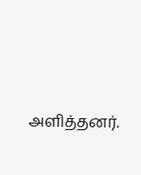அளித்தனர்.